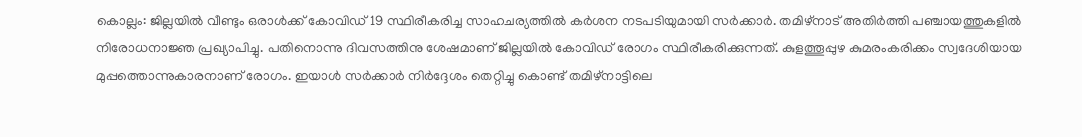കൊല്ലം: ജില്ലയിൽ വീണ്ടും ഒരാൾക്ക് കോവിഡ്19 സ്ഥിരീകരിച്ച സാഹചര്യത്തിൽ കർശന നടപടിയുമായി സർക്കാർ. തമിഴ്നാട് അതിർത്തി പഞ്ചായത്തുകളിൽ നിരോധനാജ്ഞ പ്രഖ്യാപിച്ചു. പതിനൊന്നു ദിവസത്തിനു ശേഷമാണ് ജില്ലയിൽ കോവിഡ് രോഗം സ്ഥിരീകരിക്കുന്നത്. കുളത്തൂപ്പുഴ കുമരംകരിക്കം സ്വദേശിയായ മുപ്പത്തൊന്നുകാരനാണ് രോഗം. ഇയാൾ സർക്കാർ നിർദ്ദേശം തെറ്റിച്ചു കൊണ്ട് തമിഴ്നാട്ടിലെ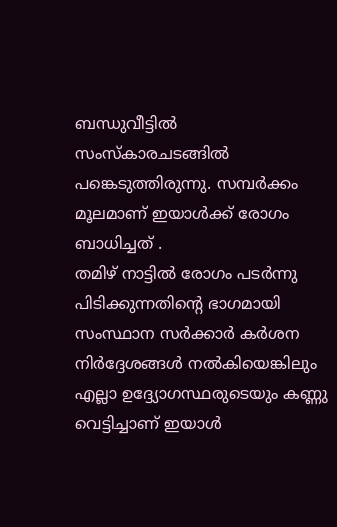ബന്ധുവീട്ടിൽ സംസ്കാരചടങ്ങിൽ പങ്കെടുത്തിരുന്നു. സമ്പർക്കം മൂലമാണ് ഇയാൾക്ക് രോഗം ബാധിച്ചത് .
തമിഴ് നാട്ടിൽ രോഗം പടർന്നു പിടിക്കുന്നതിന്റെ ഭാഗമായി സംസ്ഥാന സർക്കാർ കർശന നിർദ്ദേശങ്ങൾ നൽകിയെങ്കിലും എല്ലാ ഉദ്ദ്യോഗസ്ഥരുടെയും കണ്ണു വെട്ടിച്ചാണ് ഇയാൾ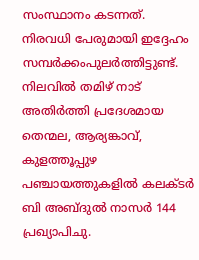സംസ്ഥാനം കടന്നത്. നിരവധി പേരുമായി ഇദ്ദേഹം സമ്പർക്കംപുലർത്തിട്ടുണ്ട്. നിലവിൽ തമിഴ് നാട് അതിർത്തി പ്രദേശമായ തെന്മല, ആര്യങ്കാവ്, കുളത്തൂപ്പുഴ പഞ്ചായത്തുകളിൽ കലക്ടർ ബി അബ്ദുൽ നാസർ 144 പ്രഖ്യാപിചു.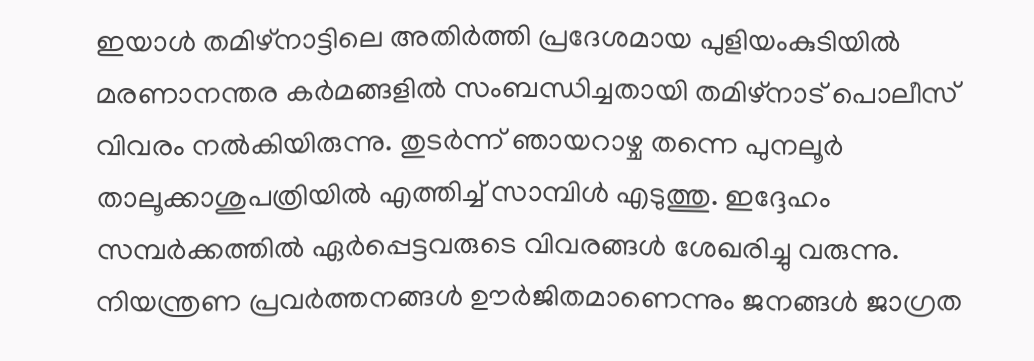ഇയാൾ തമിഴ്നാട്ടിലെ അതിർത്തി പ്രദേശമായ പുളിയംകുടിയിൽ മരണാനന്തര കർമങ്ങളിൽ സംബന്ധിച്ചതായി തമിഴ്നാട് പൊലീസ് വിവരം നൽകിയിരുന്നു. തുടർന്ന് ഞായറാഴ്ച തന്നെ പുനലൂർ താലൂക്കാശുപത്രിയിൽ എത്തിച്ച് സാമ്പിൾ എടുത്തു. ഇദ്ദേഹം സമ്പർക്കത്തിൽ ഏർപ്പെട്ടവരുടെ വിവരങ്ങൾ ശേഖരിച്ചു വരുന്നു. നിയന്ത്രണ പ്രവർത്തനങ്ങൾ ഊർജിതമാണെന്നും ജനങ്ങൾ ജാഗ്രത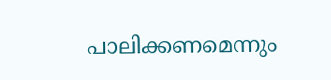പാലിക്കണമെന്നും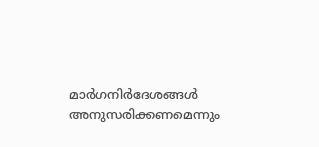മാർഗനിർദേശങ്ങൾ അനുസരിക്കണമെന്നും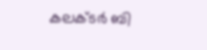കലക്ടർ ബി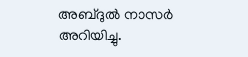അബ്ദുൽ നാസർ അറിയിച്ചു.